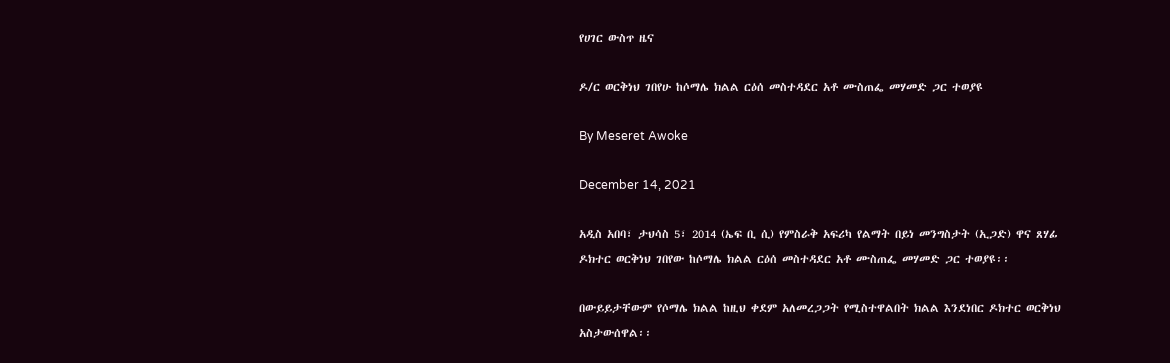የሀገር ውስጥ ዜና

ዶ/ር ወርቅነህ ገበየሁ ከሶማሌ ክልል ርዕሰ መስተዳደር አቶ ሙስጠፌ መሃመድ ጋር ተወያዩ

By Meseret Awoke

December 14, 2021

አዲስ አበባ፣ ታህሳስ 5፣ 2014 (ኤፍ ቢ ሲ) የምስራቅ አፍሪካ የልማት በይነ መንግስታት (ኢጋድ) ዋና ጸሃፊ ዶክተር ወርቅነህ ገበየው ከሶማሌ ክልል ርዕሰ መስተዳደር አቶ ሙስጠፌ መሃመድ ጋር ተወያዩ፡፡

በውይይታቸውም የሶማሌ ክልል ከዚህ ቀደም አለመረጋጋት የሚስተዋልበት ክልል እንደነበር ዶክተር ወርቅነህ አስታውሰዋል፡፡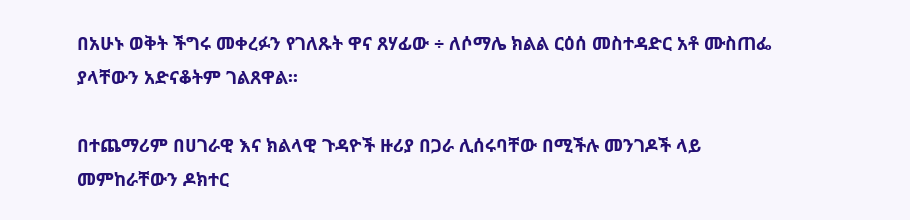በአሁኑ ወቅት ችግሩ መቀረፉን የገለጹት ዋና ጸሃፊው ÷ ለሶማሌ ክልል ርዕሰ መስተዳድር አቶ ሙስጠፌ ያላቸውን አድናቆትም ገልጸዋል፡፡

በተጨማሪም በሀገራዊ እና ክልላዊ ጉዳዮች ዙሪያ በጋራ ሊሰሩባቸው በሚችሉ መንገዶች ላይ መምከራቸውን ዶክተር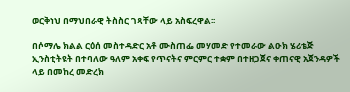ወርቅነህ በማህበራዊ ትስስር ገጻቸው ላይ አስፍረዋል፡፡

በሶማሌ ክልል ርዕሰ መስተዳድር አቶ ሙስጠፌ መሃመድ የተመራው ልዑክ ሄሪቴጅ ኢንስቲትዩት በተባለው ዓለም አቀፍ የጥናትና ምርምር ተቋም በተዘጋጀና ቀጠናዊ አጀንዳዎች ላይ በመከረ መድረክ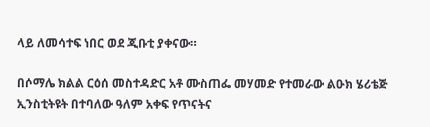ላይ ለመሳተፍ ነበር ወደ ጂቡቲ ያቀናው።

በሶማሌ ክልል ርዕሰ መስተዳድር አቶ ሙስጠፌ መሃመድ የተመራው ልዑክ ሄሪቴጅ ኢንስቲትዩት በተባለው ዓለም አቀፍ የጥናትና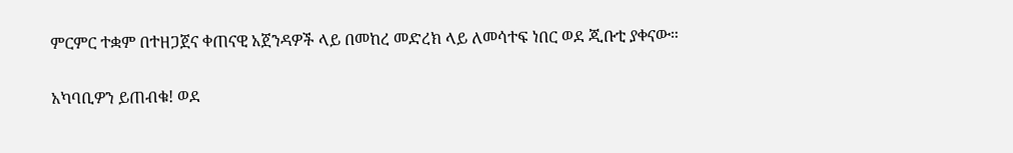ምርምር ተቋም በተዘጋጀና ቀጠናዊ አጀንዳዎች ላይ በመከረ መድረክ ላይ ለመሳተፍ ነበር ወደ ጂቡቲ ያቀናው።

አካባቢዎን ይጠብቁ! ወደ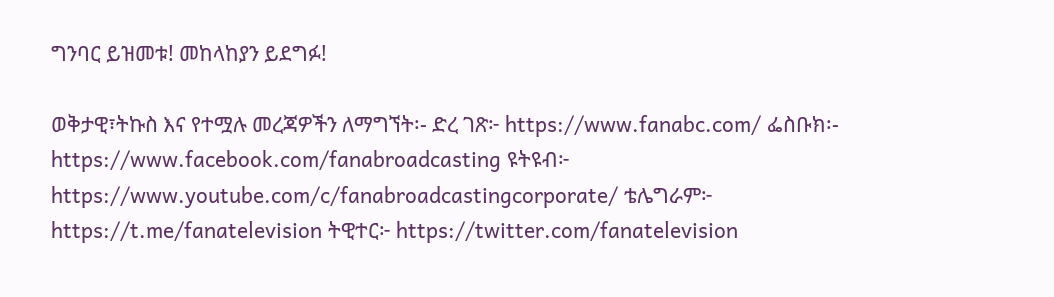ግንባር ይዝመቱ! መከላከያን ይደግፉ!

ወቅታዊ፣ትኩስ እና የተሟሉ መረጃዎችን ለማግኘት፡- ድረ ገጽ፦ https://www.fanabc.com/ ፌስቡክ፡- https://www.facebook.com/fanabroadcasting ዩትዩብ፦ https://www.youtube.com/c/fanabroadcastingcorporate/ ቴሌግራም፦ https://t.me/fanatelevision ትዊተር፦ https://twitter.com/fanatelevision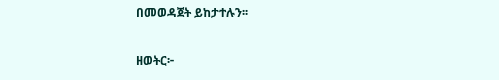በመወዳጀት ይከታተሉን፡፡

ዘወትር፦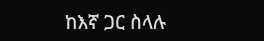ከእኛ ጋር ስላሉ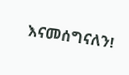እናመሰግናለን!